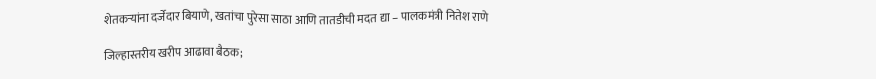शेतकऱ्यांना दर्जेदार बियाणे, खतांचा पुरेसा साठा आणि तातडीची मदत द्या – पालकमंत्री नितेश राणे

जिल्हास्तरीय खरीप आढावा बैठक;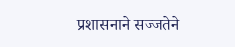प्रशासनाने सज्जतेने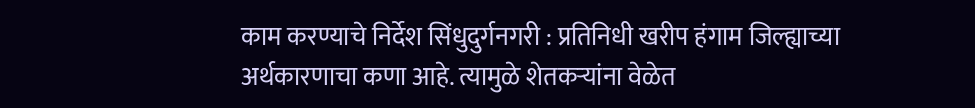काम करण्याचे निर्देश सिंधुदुर्गनगरी : प्रतिनिधी खरीप हंगाम जिल्ह्याच्या अर्थकारणाचा कणा आहे. त्यामुळे शेतकऱ्यांना वेळेत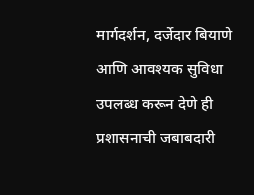मार्गदर्शन, दर्जेदार बियाणे आणि आवश्यक सुविधा उपलब्ध करून देणे ही प्रशासनाची जबाबदारी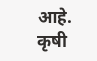आहे. कृषी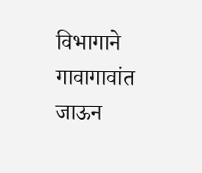विभागाने गावागावांत जाऊन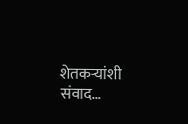शेतकऱ्यांशी संवाद…